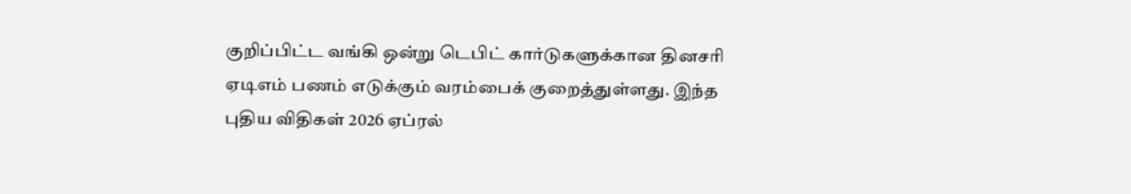குறிப்பிட்ட வங்கி ஒன்று டெபிட் கார்டுகளுக்கான தினசரி ஏடிஎம் பணம் எடுக்கும் வரம்பைக் குறைத்துள்ளது. இந்த புதிய விதிகள் 2026 ஏப்ரல்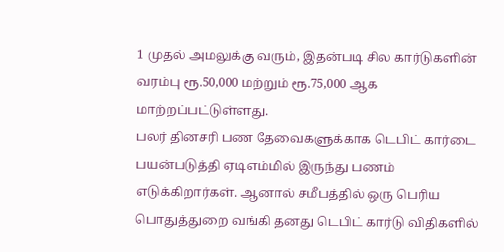1 முதல் அமலுக்கு வரும், இதன்படி சில கார்டுகளின் வரம்பு ரூ.50,000 மற்றும் ரூ.75,000 ஆக மாற்றப்பட்டுள்ளது.
பலர் தினசரி பண தேவைகளுக்காக டெபிட் கார்டை பயன்படுத்தி ஏடிஎம்மில் இருந்து பணம் எடுக்கிறார்கள். ஆனால் சமீபத்தில் ஒரு பெரிய பொதுத்துறை வங்கி தனது டெபிட் கார்டு விதிகளில்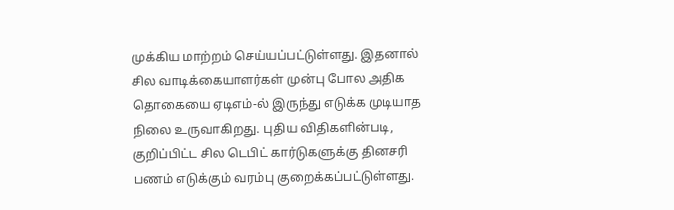முக்கிய மாற்றம் செய்யப்பட்டுள்ளது. இதனால் சில வாடிக்கையாளர்கள் முன்பு போல அதிக தொகையை ஏடிஎம்-ல் இருந்து எடுக்க முடியாத நிலை உருவாகிறது. புதிய விதிகளின்படி, குறிப்பிட்ட சில டெபிட் கார்டுகளுக்கு தினசரி பணம் எடுக்கும் வரம்பு குறைக்கப்பட்டுள்ளது.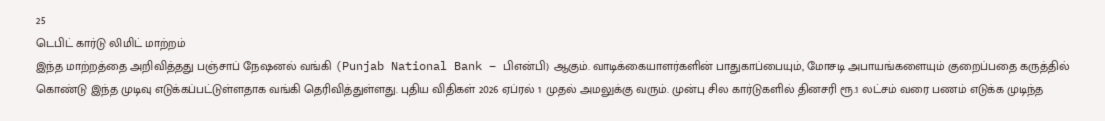25
டெபிட் கார்டு லிமிட் மாற்றம்
இந்த மாற்றத்தை அறிவித்தது பஞ்சாப் நேஷனல் வங்கி (Punjab National Bank – பிஎன்பி) ஆகும். வாடிக்கையாளர்களின் பாதுகாப்பையும், மோசடி அபாயங்களையும் குறைப்பதை கருத்தில் கொண்டு இந்த முடிவு எடுக்கப்பட்டுள்ளதாக வங்கி தெரிவித்துள்ளது. புதிய விதிகள் 2026 ஏப்ரல் 1 முதல் அமலுக்கு வரும். முன்பு சில கார்டுகளில் தினசரி ரூ.1 லட்சம் வரை பணம் எடுக்க முடிந்த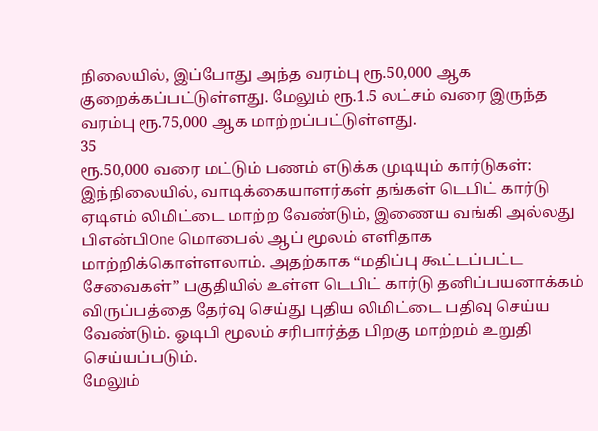நிலையில், இப்போது அந்த வரம்பு ரூ.50,000 ஆக குறைக்கப்பட்டுள்ளது. மேலும் ரூ.1.5 லட்சம் வரை இருந்த வரம்பு ரூ.75,000 ஆக மாற்றப்பட்டுள்ளது.
35
ரூ.50,000 வரை மட்டும் பணம் எடுக்க முடியும் கார்டுகள்:
இந்நிலையில், வாடிக்கையாளர்கள் தங்கள் டெபிட் கார்டு ஏடிஎம் லிமிட்டை மாற்ற வேண்டும், இணைய வங்கி அல்லது பிஎன்பிOne மொபைல் ஆப் மூலம் எளிதாக மாற்றிக்கொள்ளலாம். அதற்காக “மதிப்பு கூட்டப்பட்ட சேவைகள்” பகுதியில் உள்ள டெபிட் கார்டு தனிப்பயனாக்கம் விருப்பத்தை தேர்வு செய்து புதிய லிமிட்டை பதிவு செய்ய வேண்டும். ஓடிபி மூலம் சரிபார்த்த பிறகு மாற்றம் உறுதி செய்யப்படும்.
மேலும்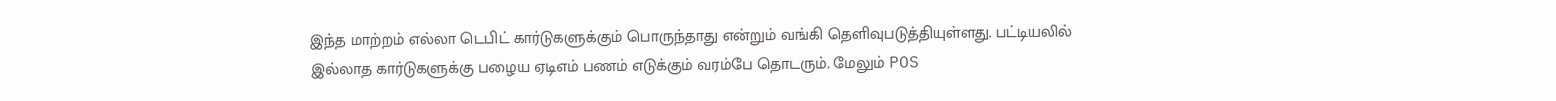இந்த மாற்றம் எல்லா டெபிட் கார்டுகளுக்கும் பொருந்தாது என்றும் வங்கி தெளிவுபடுத்தியுள்ளது. பட்டியலில் இல்லாத கார்டுகளுக்கு பழைய ஏடிஎம் பணம் எடுக்கும் வரம்பே தொடரும். மேலும் POS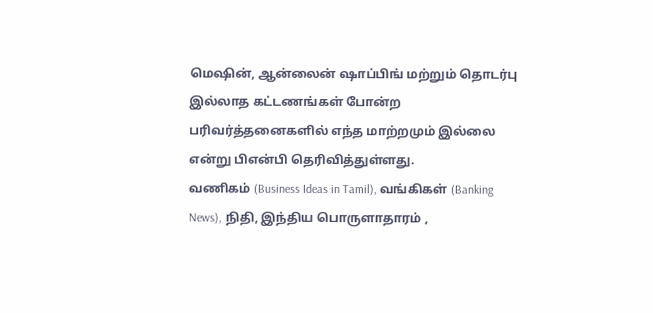மெஷின், ஆன்லைன் ஷாப்பிங் மற்றும் தொடர்பு இல்லாத கட்டணங்கள் போன்ற பரிவர்த்தனைகளில் எந்த மாற்றமும் இல்லை என்று பிஎன்பி தெரிவித்துள்ளது.
வணிகம் (Business Ideas in Tamil), வங்கிகள் (Banking News), நிதி, இந்திய பொருளாதாரம் ,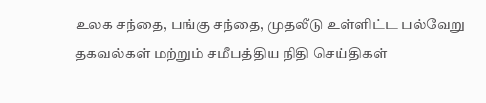உலக சந்தை, பங்கு சந்தை, முதலீடு உள்ளிட்ட பல்வேறு தகவல்கள் மற்றும் சமீபத்திய நிதி செய்திகள்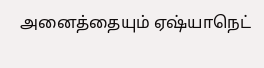அனைத்தையும் ஏஷ்யாநெட்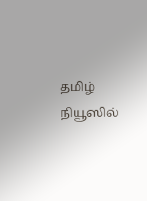தமிழ் நியூஸில்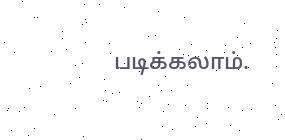படிக்கலாம்.